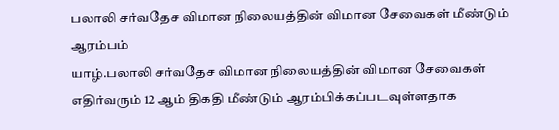பலாலி சர்வதேச விமான நிலையத்தின் விமான சேவைகள் மீண்டும் ஆரம்பம்
யாழ்.பலாலி சர்வதேச விமான நிலையத்தின் விமான சேவைகள் எதிர்வரும் 12 ஆம் திகதி மீண்டும் ஆரம்பிக்கப்படவுள்ளதாக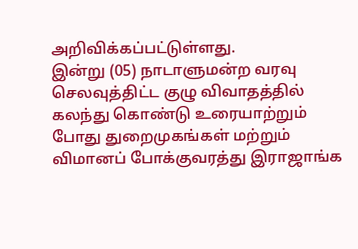அறிவிக்கப்பட்டுள்ளது.
இன்று (05) நாடாளுமன்ற வரவு செலவுத்திட்ட குழு விவாதத்தில் கலந்து கொண்டு உரையாற்றும் போது துறைமுகங்கள் மற்றும் விமானப் போக்குவரத்து இராஜாங்க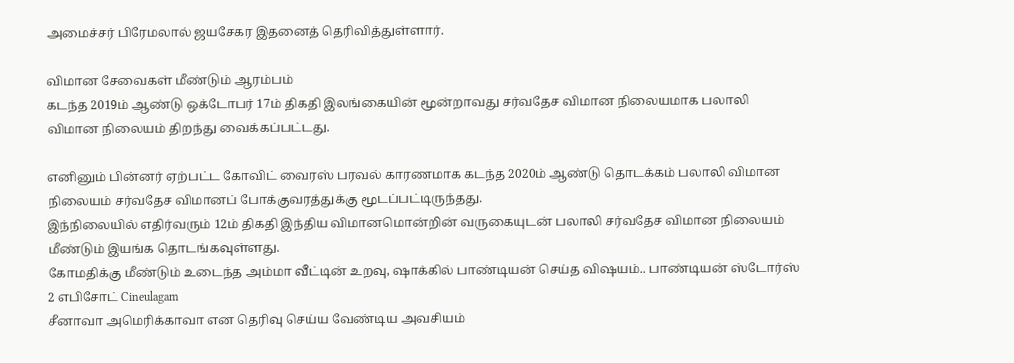அமைச்சர் பிரேமலால் ஜயசேகர இதனைத் தெரிவித்துள்ளார்.

விமான சேவைகள் மீண்டும் ஆரம்பம்
கடந்த 2019ம் ஆண்டு ஒக்டோபர் 17ம் திகதி இலங்கையின் மூன்றாவது சர்வதேச விமான நிலையமாக பலாலி விமான நிலையம் திறந்து வைக்கப்பட்டது.

எனினும் பின்னர் ஏற்பட்ட கோவிட் வைரஸ் பரவல் காரணமாக கடந்த 2020ம் ஆண்டு தொடக்கம் பலாலி விமான நிலையம் சர்வதேச விமானப் போக்குவரத்துக்கு மூடப்பட்டிருந்தது.
இந்நிலையில் எதிர்வரும் 12ம் திகதி இந்திய விமானமொன்றின் வருகையுடன் பலாலி சர்வதேச விமான நிலையம் மீண்டும் இயங்க தொடங்கவுள்ளது.
கோமதிக்கு மீண்டும் உடைந்த அம்மா வீட்டின் உறவு, ஷாக்கில் பாண்டியன் செய்த விஷயம்.. பாண்டியன் ஸ்டோர்ஸ் 2 எபிசோட் Cineulagam
சீனாவா அமெரிக்காவா என தெரிவு செய்ய வேண்டிய அவசியம்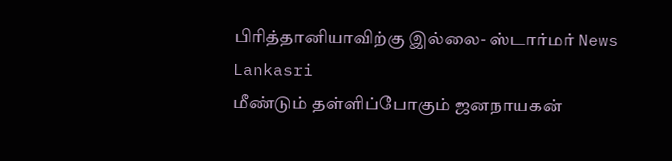பிரித்தானியாவிற்கு இல்லை- ஸ்டார்மர் News Lankasri
மீண்டும் தள்ளிப்போகும் ஜனநாயகன்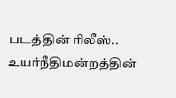படத்தின் ரிலீஸ்.. உயர்நீதிமன்றத்தின்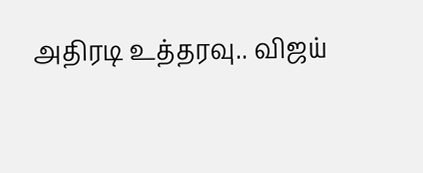அதிரடி உத்தரவு.. விஜய்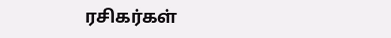ரசிகர்கள்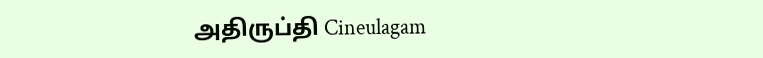அதிருப்தி Cineulagam